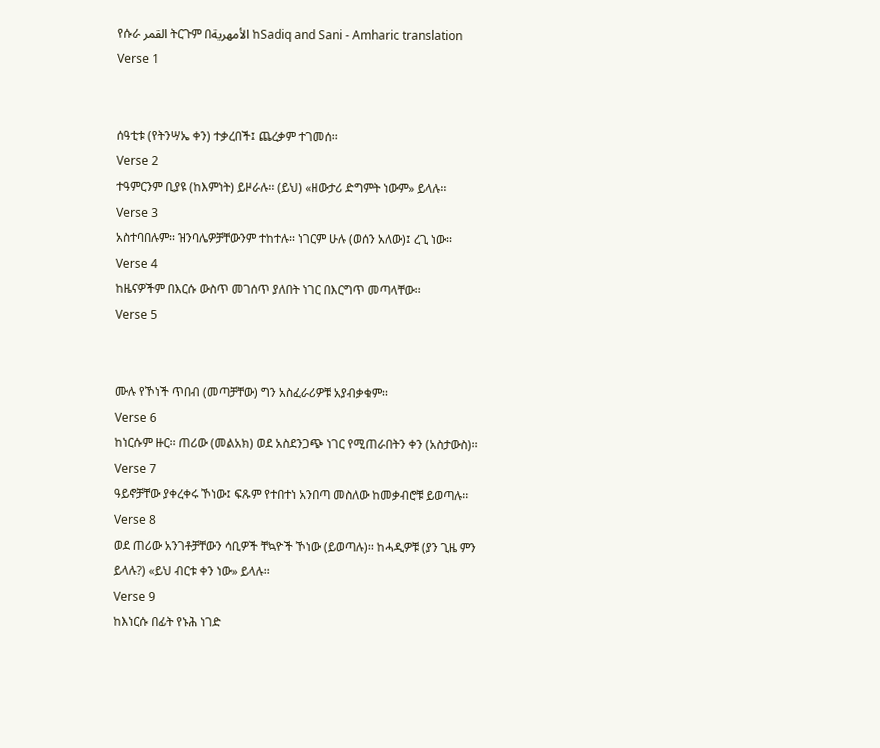የሱራ القمر ትርጉም በالأمهرية ከSadiq and Sani - Amharic translation
Verse 1


ሰዓቲቱ (የትንሣኤ ቀን) ተቃረበች፤ ጨረቃም ተገመሰ፡፡
Verse 2
ተዓምርንም ቢያዩ (ከእምነት) ይዞራሉ፡፡ (ይህ) «ዘውታሪ ድግምት ነውም» ይላሉ፡፡
Verse 3
አስተባበሉም፡፡ ዝንባሌዎቻቸውንም ተከተሉ፡፡ ነገርም ሁሉ (ወሰን አለው)፤ ረጊ ነው፡፡
Verse 4
ከዜናዎችም በእርሱ ውስጥ መገሰጥ ያለበት ነገር በእርግጥ መጣላቸው፡፡
Verse 5


ሙሉ የኾነች ጥበብ (መጣቻቸው) ግን አስፈራሪዎቹ አያብቃቁም፡፡
Verse 6
ከነርሱም ዙር፡፡ ጠሪው (መልአክ) ወደ አስደንጋጭ ነገር የሚጠራበትን ቀን (አስታውስ)፡፡
Verse 7
ዓይኖቻቸው ያቀረቀሩ ኾነው፤ ፍጹም የተበተነ አንበጣ መስለው ከመቃብሮቹ ይወጣሉ፡፡
Verse 8
ወደ ጠሪው አንገቶቻቸውን ሳቢዎች ቸኳዮች ኾነው (ይወጣሉ)፡፡ ከሓዲዎቹ (ያን ጊዜ ምን ይላሉ?) «ይህ ብርቱ ቀን ነው» ይላሉ፡፡
Verse 9
ከእነርሱ በፊት የኑሕ ነገድ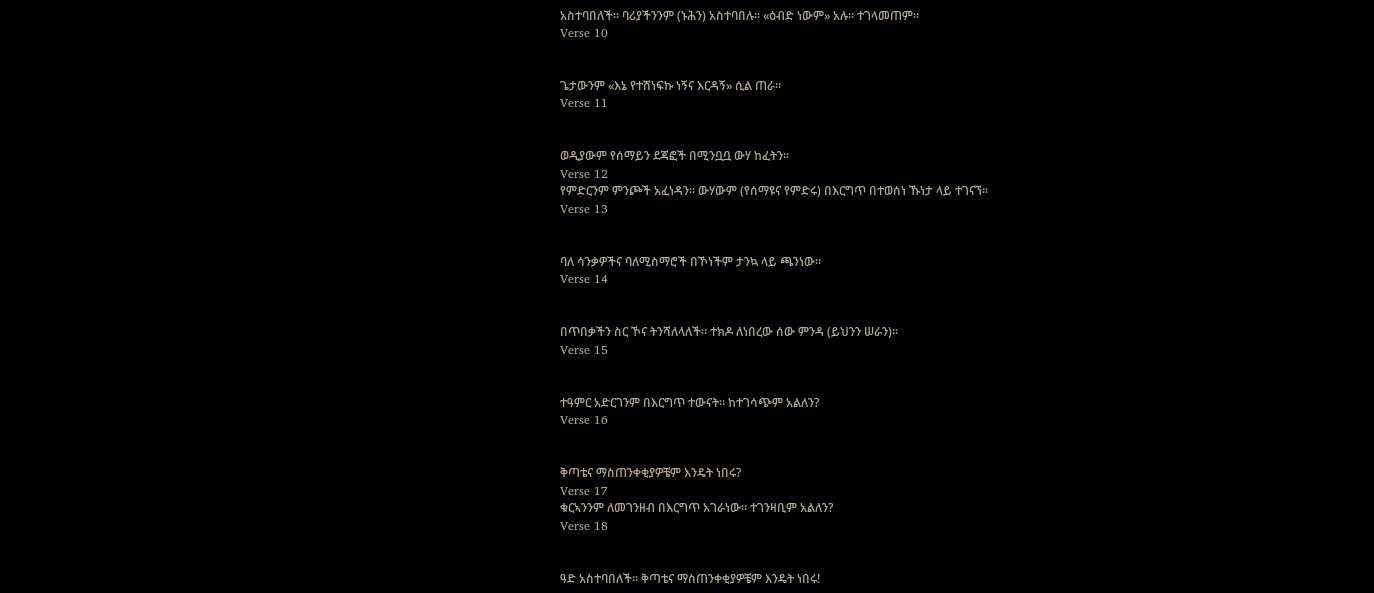አስተባበለች፡፡ ባሪያችንንም (ኑሕን) አስተባበሉ፡፡ «ዕብድ ነውም» አሉ፡፡ ተገላመጠም፡፡
Verse 10


ጌታውንም «እኔ የተሸነፍኩ ነኝና እርዳኝ» ሲል ጠራ፡፡
Verse 11


ወዲያውም የሰማይን ደጃፎች በሚንቧቧ ውሃ ከፈትን፡፡
Verse 12
የምድርንም ምንጮች አፈነዳን፡፡ ውሃውም (የሰማዩና የምድሩ) በእርግጥ በተወሰነ ኹነታ ላይ ተገናኘ፡፡
Verse 13


ባለ ሳንቃዎችና ባለሚስማሮች በኾነችም ታንኳ ላይ ጫንነው፡፡
Verse 14


በጥበቃችን ስር ኾና ትንሻለላለች፡፡ ተክዶ ለነበረው ሰው ምንዳ (ይህንን ሠራን)፡፡
Verse 15


ተዓምር አድርገንም በእርግጥ ተውናት፡፡ ከተገሳጭም አልለን?
Verse 16


ቅጣቴና ማስጠንቀቂያዎቼም እንዴት ነበሩ?
Verse 17
ቁርኣንንም ለመገንዘብ በእርግጥ አገራነው፡፡ ተገንዛቢም አልለን?
Verse 18


ዓድ አስተባበለች፡፡ ቅጣቴና ማስጠንቀቂያዎቼም እንዴት ነበሩ!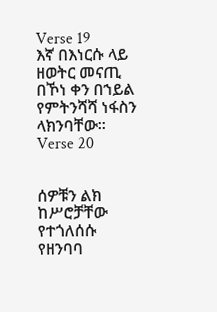Verse 19
እኛ በእነርሱ ላይ ዘወትር መናጢ በኾነ ቀን በኀይል የምትንሻሻ ነፋስን ላክንባቸው፡፡
Verse 20


ሰዎቹን ልክ ከሥሮቻቸው የተጎለሰሱ የዘንባባ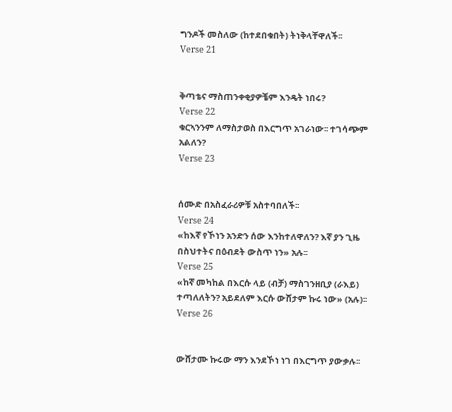ግንዶች መስለው (ከተደበቁበት) ትነቅላቸዋለች፡፡
Verse 21


ቅጣቴና ማስጠንቀቂያዎቼም እንዴት ነበሩ?
Verse 22
ቁርኣንንም ለማስታወስ በእርግጥ አገራነው፡፡ ተገሳጭም አልለን?
Verse 23


ሰሙድ በአስፈራሪዎቹ አስተባበለች፡፡
Verse 24
«ከእኛ የኾነን አንድን ሰው እንከተለዋለን? እኛ ያን ጊዜ በስህተትና በዕብደት ውስጥ ነን» አሉ፡፡
Verse 25
«ከኛ መካከል በእርሱ ላይ (ብቻ) ማስገንዘቢያ (ራእይ) ተጣለለትን? አይደለም እርሱ ውሸታም ኩሩ ነው» (አሉ)፡፡
Verse 26


ውሸታሙ ኩሩው ማን እንደኾነ ነገ በእርግጥ ያውቃሉ፡፡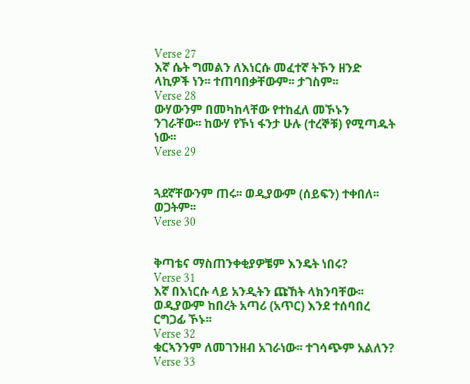Verse 27
እኛ ሴት ግመልን ለእነርሱ መፈተኛ ትኾን ዘንድ ላኪዎች ነን፡፡ ተጠባበቃቸውም፡፡ ታገስም፡፡
Verse 28
ውሃውንም በመካከላቸው የተከፈለ መኾኑን ንገራቸው፡፡ ከውሃ የኾነ ፋንታ ሁሉ (ተረኞቹ) የሚጣዱት ነው፡፡
Verse 29


ጓደኛቸውንም ጠሩ፡፡ ወዲያውም (ሰይፍን) ተቀበለ፡፡ ወጋትም፡፡
Verse 30


ቅጣቴና ማስጠንቀቂያዎቼም እንዴት ነበሩ?
Verse 31
እኛ በእነርሱ ላይ አንዲትን ጩኸት ላክንባቸው፡፡ ወዲያውም ከበረት አጣሪ (አጥር) እንደ ተሰባበረ ርግጋፊ ኾኑ፡፡
Verse 32
ቁርኣንንም ለመገንዘብ አገራነው፡፡ ተገሳጭም አልለን?
Verse 33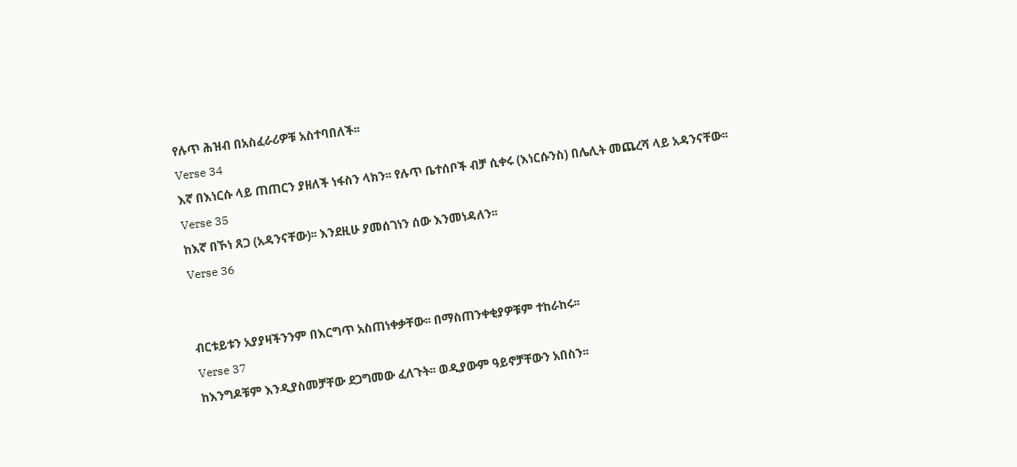የሉጥ ሕዝብ በአስፈራሪዎቹ አስተባበለች፡፡
Verse 34
እኛ በእነርሱ ላይ ጠጠርን ያዘለች ነፋስን ላክን፡፡ የሉጥ ቤተሰቦች ብቻ ሲቀሩ (እነርሱንስ) በሌሊት መጨረሻ ላይ አዳንናቸው፡፡
Verse 35
ከእኛ በኾነ ጸጋ (አዳንናቸው)፡፡ እንደዚሁ ያመሰገነን ሰው እንመነዳለን፡፡
Verse 36


ብርቱይቱን አያያዛችንንም በእርግጥ አስጠነቀቃቸው፡፡ በማስጠንቀቂያዎቹም ተከራከሩ፡፡
Verse 37
ከእንግዶቹም እንዲያስመቻቸው ደጋግመው ፈለጉት፡፡ ወዲያውም ዓይኖቻቸውን አበስን፡፡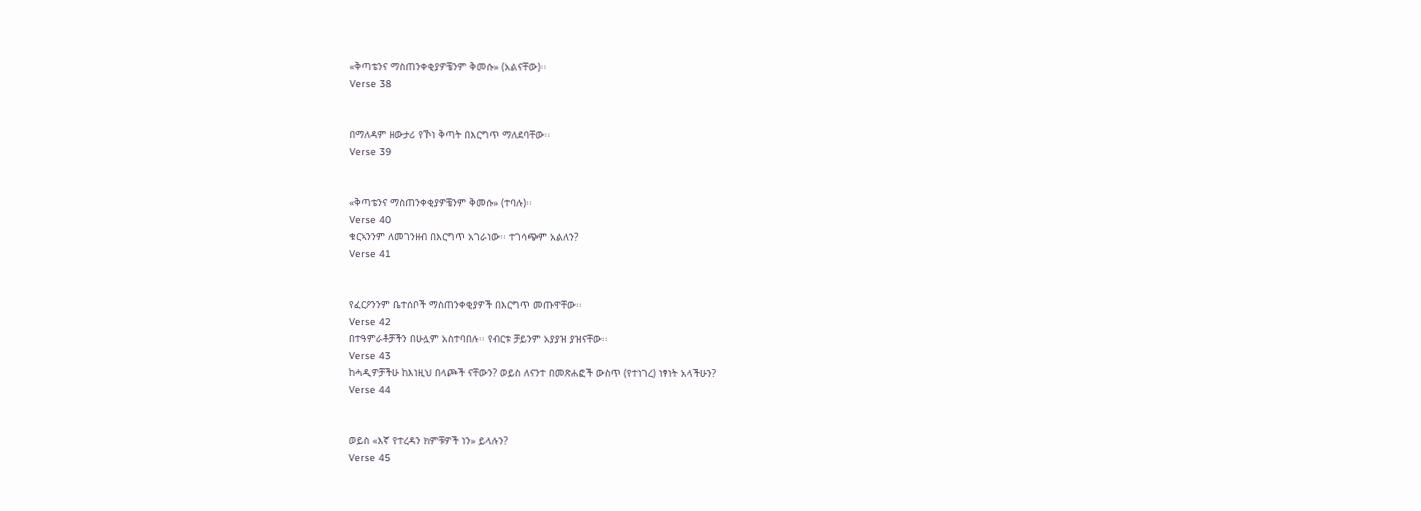«ቅጣቴንና ማስጠንቀቂያዎቼንም ቅመሱ» (አልናቸው)፡፡
Verse 38


በማለዳም ዘውታሪ የኾነ ቅጣት በእርግጥ ማለደባቸው፡፡
Verse 39


«ቅጣቴንና ማስጠንቀቂያዎቼንም ቅመሱ» (ተባሉ)፡፡
Verse 40
ቁርኣንንም ለመገንዘብ በእርግጥ አገራነው፡፡ ተገሳጭም አልለን?
Verse 41


የፈርዖንንም ቤተሰቦች ማስጠንቀቂያዎች በእርግጥ መጡዋቸው፡፡
Verse 42
በተዓምራቶቻችን በሁሏም አስተባበሉ፡፡ የብርቱ ቻይንም አያያዝ ያዝናቸው፡፡
Verse 43
ከሓዲዎቻችሁ ከእነዚህ በላጮች ናቸውን? ወይስ ለናንተ በመጽሐፎች ውስጥ (የተነገረ) ነፃነት አላችሁን?
Verse 44


ወይስ «እኛ የተረዳን ክምቹዎች ነን» ይላሉን?
Verse 45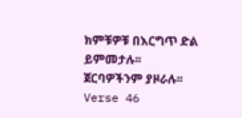ክምቹዎቹ በእርግጥ ድል ይምመታሉ፡፡ ጀርባዎችንም ያዞራሉ፡፡
Verse 46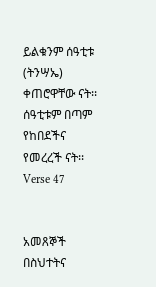ይልቁንም ሰዓቲቱ (ትንሣኤ) ቀጠሮዋቸው ናት፡፡ ሰዓቲቱም በጣም የከበደችና የመረረች ናት፡፡
Verse 47


አመጸኞች በስህተትና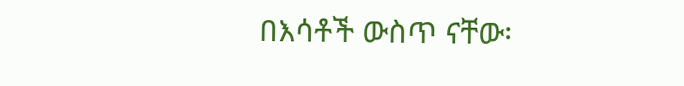በእሳቶች ውስጥ ናቸው፡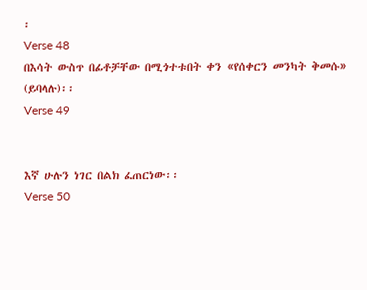፡
Verse 48
በእሳት ውስጥ በፊቶቻቸው በሚጎተቱበት ቀን «የሰቀርን መንካት ቅመሱ» (ይባላሉ)፡፡
Verse 49


እኛ ሁሉን ነገር በልክ ፈጠርነው፡፡
Verse 50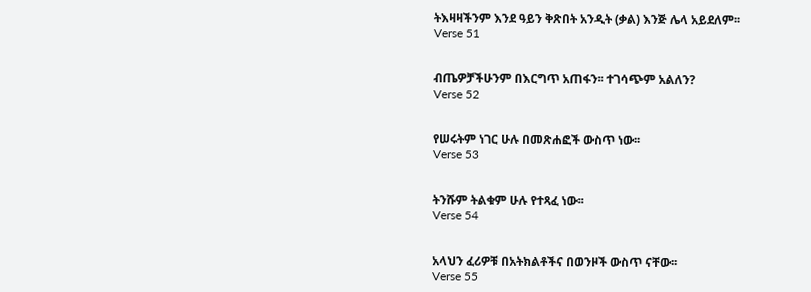ትእዛዛችንም እንደ ዓይን ቅጽበት አንዲት (ቃል) እንጅ ሌላ አይደለም፡፡
Verse 51


ብጤዎቻችሁንም በእርግጥ አጠፋን፡፡ ተገሳጭም አልለን?
Verse 52


የሠሩትም ነገር ሁሉ በመጽሐፎች ውስጥ ነው፡፡
Verse 53


ትንሹም ትልቁም ሁሉ የተጻፈ ነው፡፡
Verse 54


አላህን ፈሪዎቹ በአትክልቶችና በወንዞች ውስጥ ናቸው፡፡
Verse 55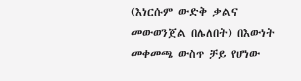(እነርሱም ውድቅ ቃልና መውወንጀል በሌለበት) በእውነት መቀመጫ ውስጥ ቻይ የሆነው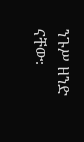ንጉሥ ዘንድ ናቸው፡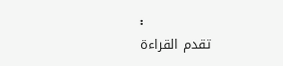፡
تقدم القراءة